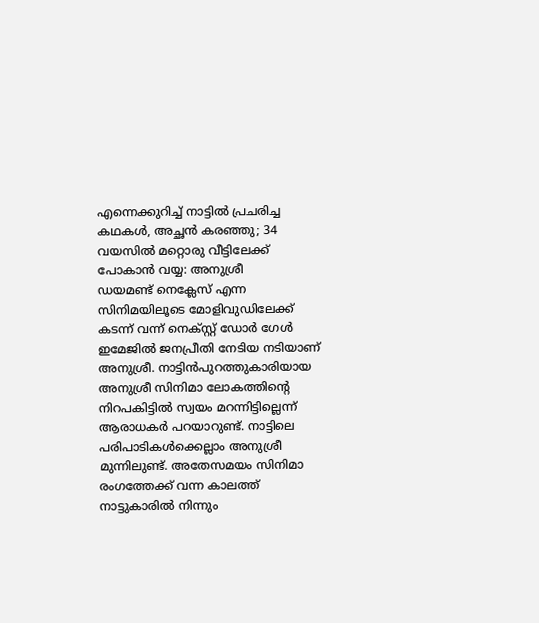എന്നെക്കുറിച്ച് നാട്ടിൽ പ്രചരിച്ച കഥകൾ, അച്ഛൻ കരഞ്ഞു; 34 വയസിൽ മറ്റൊരു വീട്ടിലേക്ക് പോകാൻ വയ്യ: അനുശ്രീ
ഡയമണ്ട് നെക്ലേസ് എന്ന സിനിമയിലൂടെ മോളിവുഡിലേക്ക് കടന്ന് വന്ന് നെക്സ്റ്റ് ഡോർ ഗേൾ ഇമേജിൽ ജനപ്രീതി നേടിയ നടിയാണ് അനുശ്രീ. നാട്ടിൻപുറത്തുകാരിയായ അനുശ്രീ സിനിമാ ലോകത്തിന്റെ നിറപകിട്ടിൽ സ്വയം മറന്നിട്ടില്ലെന്ന് ആരാധകർ പറയാറുണ്ട്. നാട്ടിലെ പരിപാടികൾക്കെല്ലാം അനുശ്രീ മുന്നിലുണ്ട്. അതേസമയം സിനിമാ രംഗത്തേക്ക് വന്ന കാലത്ത് നാട്ടുകാരിൽ നിന്നും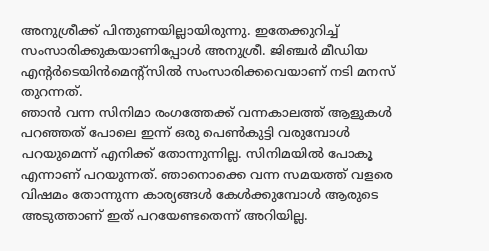അനുശ്രീക്ക് പിന്തുണയില്ലായിരുന്നു. ഇതേക്കുറിച്ച് സംസാരിക്കുകയാണിപ്പോൾ അനുശ്രീ. ജിഞ്ചർ മീഡിയ എന്റർടെയിൻമെന്റ്സിൽ സംസാരിക്കവെയാണ് നടി മനസ് തുറന്നത്.
ഞാൻ വന്ന സിനിമാ രംഗത്തേക്ക് വന്നകാലത്ത് ആളുകൾ പറഞ്ഞത് പോലെ ഇന്ന് ഒരു പെൺകുട്ടി വരുമ്പോൾ പറയുമെന്ന് എനിക്ക് തോന്നുന്നില്ല. സിനിമയിൽ പോകൂ എന്നാണ് പറയുന്നത്. ഞാനൊക്കെ വന്ന സമയത്ത് വളരെ വിഷമം തോന്നുന്ന കാര്യങ്ങൾ കേൾക്കുമ്പോൾ ആരുടെ അടുത്താണ് ഇത് പറയേണ്ടതെന്ന് അറിയില്ല.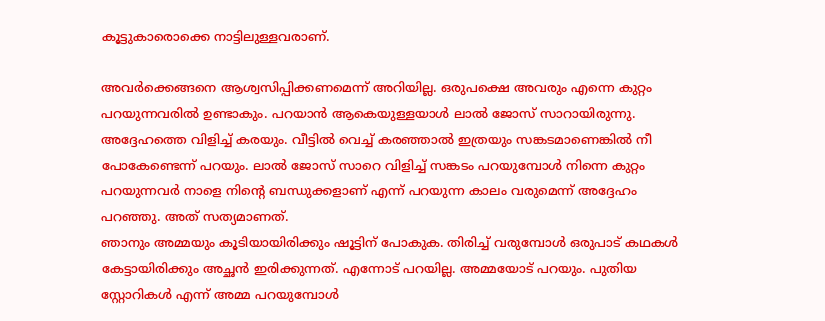കൂട്ടുകാരൊക്കെ നാട്ടിലുള്ളവരാണ്.

അവർക്കെങ്ങനെ ആശ്വസിപ്പിക്കണമെന്ന് അറിയില്ല. ഒരുപക്ഷെ അവരും എന്നെ കുറ്റം പറയുന്നവരിൽ ഉണ്ടാകും. പറയാൻ ആകെയുള്ളയാൾ ലാൽ ജോസ് സാറായിരുന്നു. അദ്ദേഹത്തെ വിളിച്ച് കരയും. വീട്ടിൽ വെച്ച് കരഞ്ഞാൽ ഇത്രയും സങ്കടമാണെങ്കിൽ നീ പോകേണ്ടെന്ന് പറയും. ലാൽ ജോസ് സാറെ വിളിച്ച് സങ്കടം പറയുമ്പോൾ നിന്നെ കുറ്റം പറയുന്നവർ നാളെ നിന്റെ ബന്ധുക്കളാണ് എന്ന് പറയുന്ന കാലം വരുമെന്ന് അദ്ദേഹം പറഞ്ഞു. അത് സത്യമാണത്.
ഞാനും അമ്മയും കൂടിയായിരിക്കും ഷൂട്ടിന് പോകുക. തിരിച്ച് വരുമ്പോൾ ഒരുപാട് കഥകൾ കേട്ടായിരിക്കും അച്ഛൻ ഇരിക്കുന്നത്. എന്നോട് പറയില്ല. അമ്മയോട് പറയും. പുതിയ സ്റ്റോറികൾ എന്ന് അമ്മ പറയുമ്പോൾ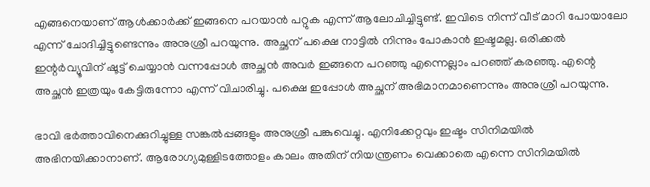എങ്ങനെയാണ് ആൾക്കാർക്ക് ഇങ്ങനെ പറയാൻ പറ്റുക എന്ന് ആലോചിച്ചിട്ടുണ്ട്. ഇവിടെ നിന്ന് വീട് മാറി പോയാലോ എന്ന് ചോദിച്ചിട്ടുണ്ടെന്നും അനുശ്രീ പറയുന്നു. അച്ഛന് പക്ഷെ നാട്ടിൽ നിന്നും പോകാൻ ഇഷ്ടമല്ല. ഒരിക്കൽ ഇന്റർവ്യൂവിന് ഷൂട്ട് ചെയ്യാൻ വന്നപ്പോൾ അച്ഛൻ അവർ ഇങ്ങനെ പറഞ്ഞു എന്നെല്ലാം പറഞ്ഞ് കരഞ്ഞു. എന്റെ അച്ഛൻ ഇത്രയും കേട്ടിരുന്നോ എന്ന് വിചാരിച്ചു. പക്ഷെ ഇപ്പോൾ അച്ഛന് അഭിമാനമാണെന്നും അനുശ്രീ പറയുന്നു.

ഭാവി ഭർത്താവിനെക്കുറിച്ചുള്ള സങ്കൽപ്പങ്ങളും അനുശ്രീ പങ്കുവെച്ചു. എനിക്കേറ്റവും ഇഷ്ടം സിനിമയിൽ അഭിനയിക്കാനാണ്. ആരോഗ്യമുള്ളിടത്തോളം കാലം അതിന് നിയന്ത്രണം വെക്കാതെ എന്നെ സിനിമയിൽ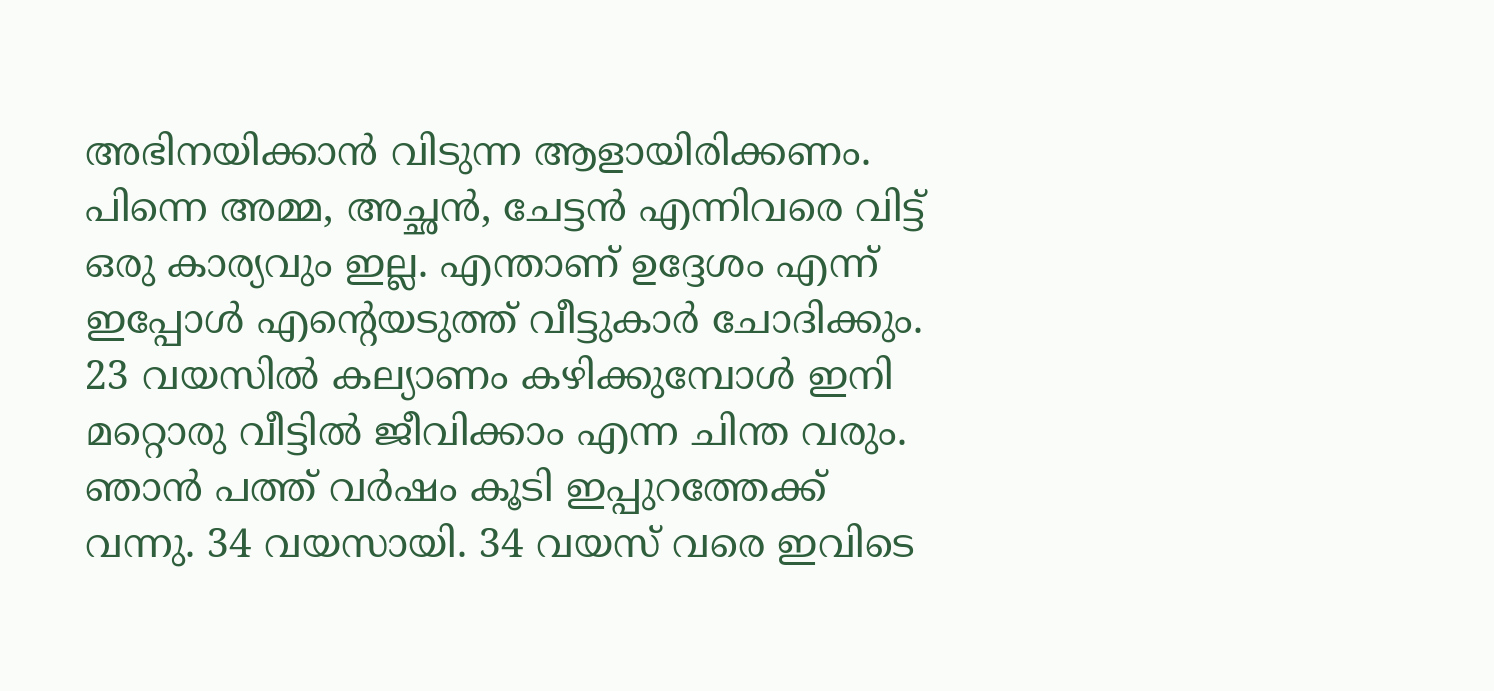അഭിനയിക്കാൻ വിടുന്ന ആളായിരിക്കണം. പിന്നെ അമ്മ, അച്ഛൻ, ചേട്ടൻ എന്നിവരെ വിട്ട് ഒരു കാര്യവും ഇല്ല. എന്താണ് ഉദ്ദേശം എന്ന് ഇപ്പോൾ എന്റെയടുത്ത് വീട്ടുകാർ ചോദിക്കും. 23 വയസിൽ കല്യാണം കഴിക്കുമ്പോൾ ഇനി മറ്റൊരു വീട്ടിൽ ജീവിക്കാം എന്ന ചിന്ത വരും. ഞാൻ പത്ത് വർഷം കൂടി ഇപ്പുറത്തേക്ക് വന്നു. 34 വയസായി. 34 വയസ് വരെ ഇവിടെ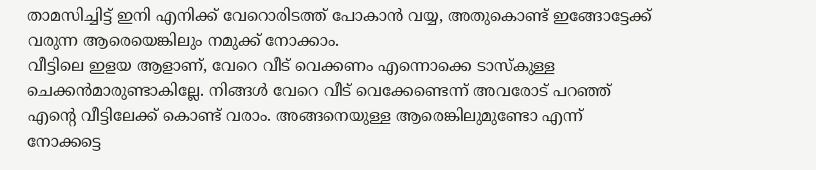താമസിച്ചിട്ട് ഇനി എനിക്ക് വേറൊരിടത്ത് പോകാൻ വയ്യ, അതുകൊണ്ട് ഇങ്ങോട്ടേക്ക് വരുന്ന ആരെയെങ്കിലും നമുക്ക് നോക്കാം.
വീട്ടിലെ ഇളയ ആളാണ്, വേറെ വീട് വെക്കണം എന്നൊക്കെ ടാസ്കുള്ള ചെക്കൻമാരുണ്ടാകില്ലേ. നിങ്ങൾ വേറെ വീട് വെക്കേണ്ടെന്ന് അവരോട് പറഞ്ഞ് എന്റെ വീട്ടിലേക്ക് കൊണ്ട് വരാം. അങ്ങനെയുള്ള ആരെങ്കിലുമുണ്ടോ എന്ന് നോക്കട്ടെ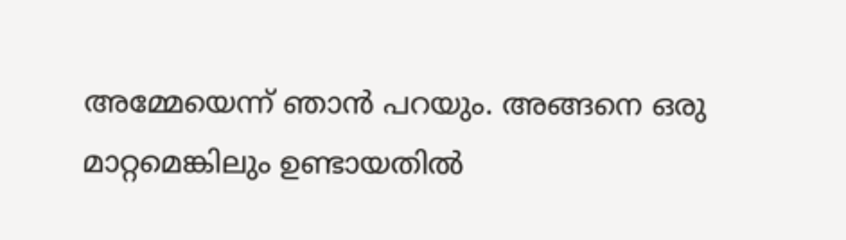അമ്മേയെന്ന് ഞാൻ പറയും. അങ്ങനെ ഒരു മാറ്റമെങ്കിലും ഉണ്ടായതിൽ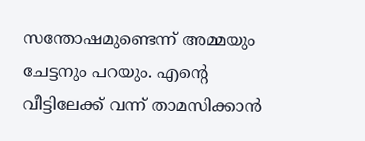സന്തോഷമുണ്ടെന്ന് അമ്മയും ചേട്ടനും പറയും. എന്റെ വീട്ടിലേക്ക് വന്ന് താമസിക്കാൻ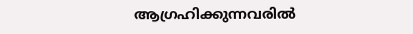ആഗ്രഹിക്കുന്നവരിൽ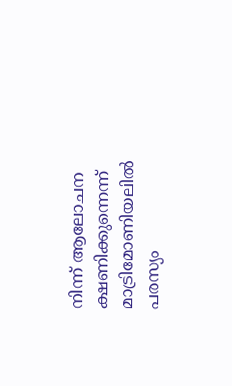നിന്ന് ആലോചന ക്ഷണിക്കുന്നെന്ന് മാട്രിമോണിയലിൽ പരസ്യം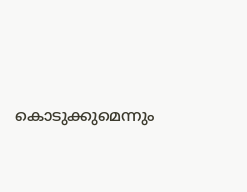കൊടുക്കുമെന്നും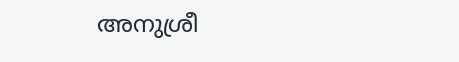അനുശ്രീ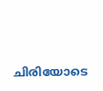ചിരിയോടെ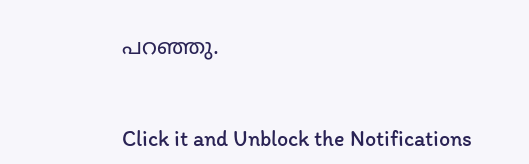പറഞ്ഞു.


Click it and Unblock the Notifications